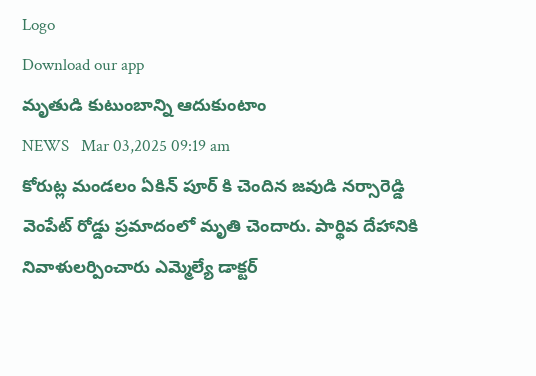Logo
Download our app
మృతుడి కుటుంబాన్ని ఆదుకుంటాం
NEWS   Mar 03,2025 09:19 am
కోరుట్ల మండలం ఏకిన్ పూర్ కి చెందిన జవుడి నర్సారెడ్డి వెంపేట్ రోడ్డు ప్రమాదంలో మృతి చెందారు. పార్థివ దేహానికి నివాళులర్పించారు ఎమ్మెల్యే డాక్ట‌ర్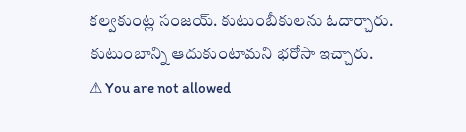క‌ల్వ‌కుంట్ల సంజ‌య్. కుటుంబీకుల‌ను ఓదార్చారు. కుటుంబాన్ని ఆదుకుంటామ‌ని భ‌రోసా ఇచ్చారు.
⚠ You are not allowed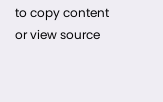to copy content or view source